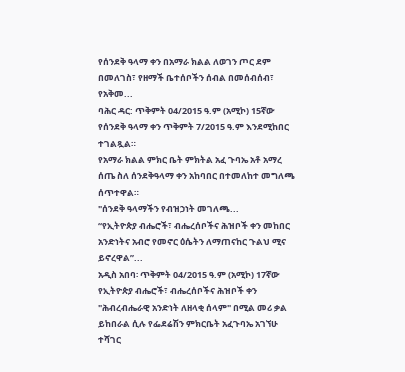የሰንደቅ ዓላማ ቀን በአማራ ክልል ለወገን ጦር ደም በመለገስ፣ የዘማች ቤተሰቦችን ሰብል በመሰብሰብ፣ የአቅመ...
ባሕር ዳር: ጥቅምት 04/2015 ዓ.ም (አሚኮ) 15ኛው የሰንደቅ ዓላማ ቀን ጥቅምት 7/2015 ዓ.ም እንደሚከበር ተገልጿል።
የአማራ ክልል ምክር ቤት ምክትል አፈ ጉባኤ አቶ አማረ ሰጤ ስለ ሰንደቅዓላማ ቀን አከባበር በተመለከተ መግለጫ ሰጥተዋል።
"ሰንደቅ ዓላማችን የብዝኃነት መገለጫ...
“የኢትዮጵያ ብሔሮች፣ ብሔረሰቦችና ሕዝቦች ቀን መከበር አንድነትና አብሮ የመኖር ዕሴትን ለማጠናከር ጉልህ ሚና ይኖረዋል”...
አዲስ አበባ፡ ጥቅምት 04/2015 ዓ.ም (አሚኮ) 17ኛው የኢትዮጵያ ብሔሮች፣ ብሔረሰቦችና ሕዝቦች ቀን "ሕብረብሔራዊ አንድነት ለዘላቂ ሰላም" በሚል መሪ ቃል ይከበራል ሲሉ የፌደሬሽን ምክርቤት አፈጉባኤ አገኘሁ ተሻገር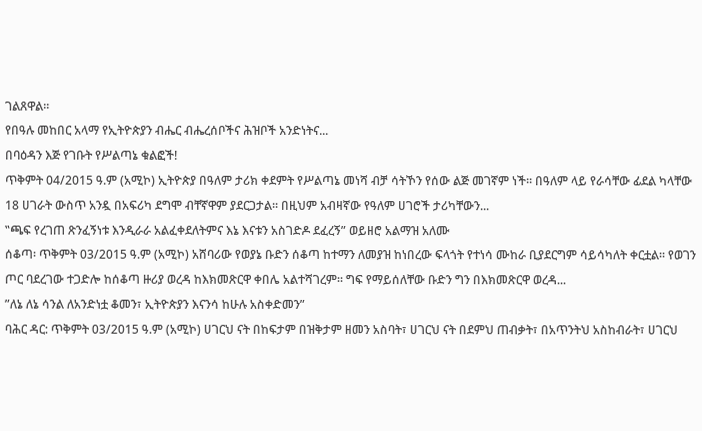ገልጸዋል።
የበዓሉ መከበር አላማ የኢትዮጵያን ብሔር ብሔረሰቦችና ሕዝቦች አንድነትና...
በባዕዳን እጅ የገቡት የሥልጣኔ ቁልፎች!
ጥቅምት 04/2015 ዓ.ም (አሚኮ) ኢትዮጵያ በዓለም ታሪክ ቀደምት የሥልጣኔ መነሻ ብቻ ሳትኾን የሰው ልጅ መገኛም ነች፡፡ በዓለም ላይ የራሳቸው ፊደል ካላቸው 18 ሀገራት ውስጥ አንዷ በአፍሪካ ደግሞ ብቸኛዋም ያደርጋታል፡፡ በዚህም አብዛኛው የዓለም ሀገሮች ታሪካቸውን...
‟ጫፍ የረገጠ ጽንፈኝነቱ እንዲራራ አልፈቀደለትምና እኔ እናቱን አስገድዶ ደፈረኝ” ወይዘሮ አልማዝ አለሙ
ሰቆጣ፡ ጥቅምት 03/2015 ዓ.ም (አሚኮ) አሸባሪው የወያኔ ቡድን ሰቆጣ ከተማን ለመያዝ ከነበረው ፍላጎት የተነሳ ሙከራ ቢያደርግም ሳይሳካለት ቀርቷል። የወገን ጦር ባደረገው ተጋድሎ ከሰቆጣ ዙሪያ ወረዳ ከእክመጽርዋ ቀበሌ አልተሻገረም። ግፍ የማይሰለቸው ቡድን ግን በእክመጽርዋ ወረዳ...
ʺለኔ ለኔ ሳንል ለአንድነቷ ቆመን፣ ኢትዮጵያን እናንሳ ከሁሉ አስቀድመን”
ባሕር ዳር: ጥቅምት 03/2015 ዓ.ም (አሚኮ) ሀገርህ ናት በከፍታም በዝቅታም ዘመን አስባት፣ ሀገርህ ናት በደምህ ጠብቃት፣ በአጥንትህ አስከብራት፣ ሀገርህ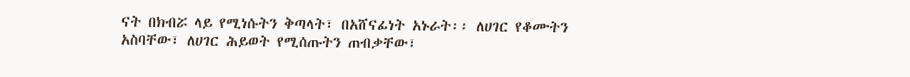ናት በክብሯ ላይ የሚነሱትን ቅጣላት፣ በአሸናፊነት አኑራት፡፡ ለሀገር የቆሙትን አስባቸው፣ ለሀገር ሕይወት የሚሰጡትን ጠብቃቸው፣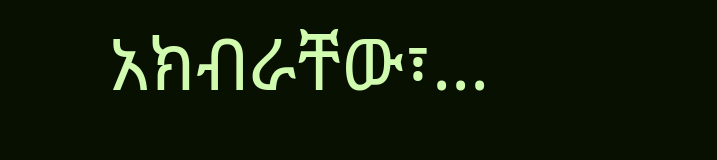አክብራቸው፣...